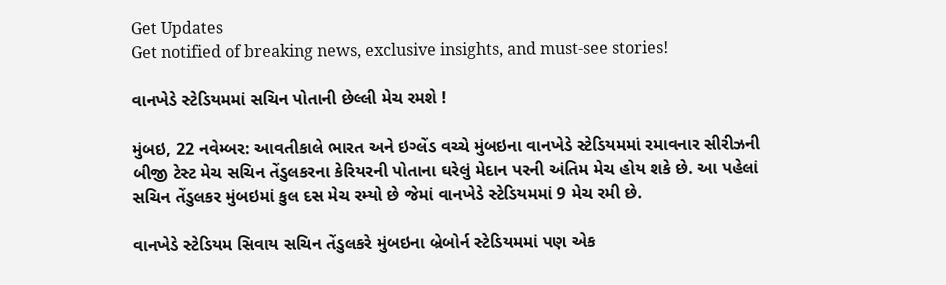Get Updates
Get notified of breaking news, exclusive insights, and must-see stories!

વાનખેડે સ્ટેડિયમમાં સચિન પોતાની છેલ્લી મેચ રમશે !

મુંબઇ, 22 નવેમ્બર: આવતીકાલે ભારત અને ઇગ્લેંડ વચ્ચે મુંબઇના વાનખેડે સ્ટેડિયમમાં રમાવનાર સીરીઝની બીજી ટેસ્ટ મેચ સચિન તેંડુલકરના કેરિયરની પોતાના ઘરેલું મેદાન પરની અંતિમ મેચ હોય શકે છે. આ પહેલાં સચિન તેંડુલકર મુંબઇમાં કુલ દસ મેચ રમ્યો છે જેમાં વાનખેડે સ્ટેડિયમમાં 9 મેચ રમી છે.

વાનખેડે સ્ટેડિયમ સિવાય સચિન તેંડુલકરે મુંબઇના બ્રેબોર્ન સ્ટેડિયમમાં પણ એક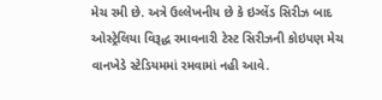મેચ રમી છે. અત્રે ઉલ્લેખનીય છે કે ઇગ્લેંડ સિરીઝ બાદ ઓસ્ટ્રેલિયા વિરૂદ્ધ રમાવનારી ટેસ્ટ સિરીઝની કોઇપણ મેચ વાનખેડે સ્ટેડિયમમાં રમવામાં નહી આવે.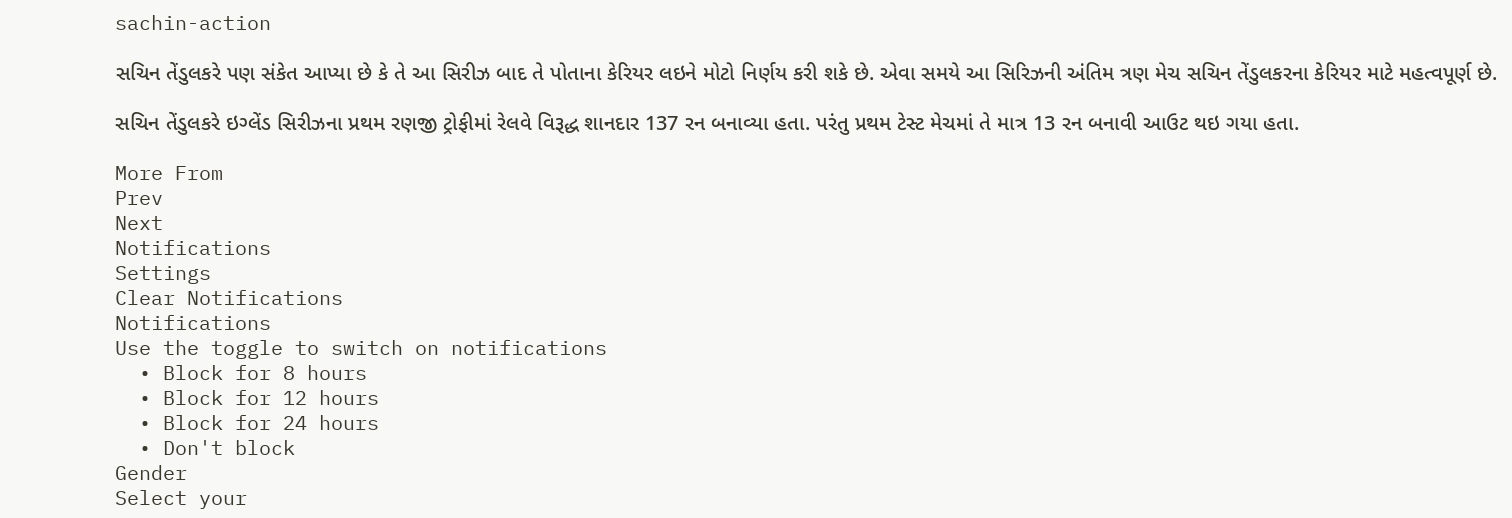sachin-action

સચિન તેંડુલકરે પણ સંકેત આપ્યા છે કે તે આ સિરીઝ બાદ તે પોતાના કેરિયર લઇને મોટો નિર્ણય કરી શકે છે. એવા સમયે આ સિરિઝની અંતિમ ત્રણ મેચ સચિન તેંડુલકરના કેરિયર માટે મહત્વપૂર્ણ છે.

સચિન તેંડુલકરે ઇગ્લેંડ સિરીઝના પ્રથમ રણજી ટ્રોફીમાં રેલવે વિરૂદ્ધ શાનદાર 137 રન બનાવ્યા હતા. પરંતુ પ્રથમ ટેસ્ટ મેચમાં તે માત્ર 13 રન બનાવી આઉટ થઇ ગયા હતા.

More From
Prev
Next
Notifications
Settings
Clear Notifications
Notifications
Use the toggle to switch on notifications
  • Block for 8 hours
  • Block for 12 hours
  • Block for 24 hours
  • Don't block
Gender
Select your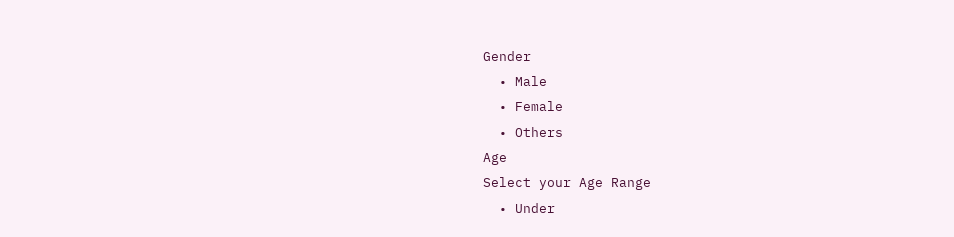Gender
  • Male
  • Female
  • Others
Age
Select your Age Range
  • Under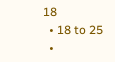18
  • 18 to 25
  •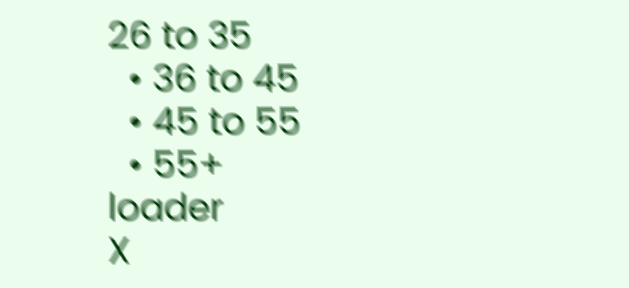26 to 35
  • 36 to 45
  • 45 to 55
  • 55+
loader
X